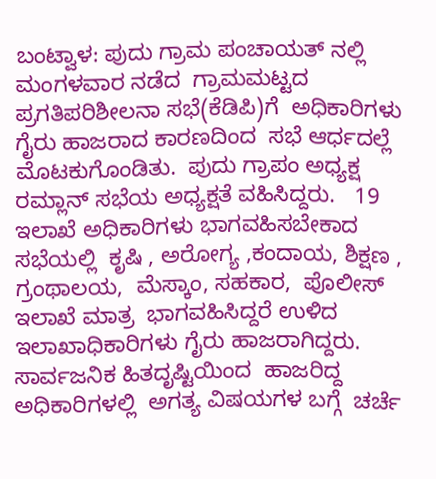ಬಂಟ್ವಾಳ: ಪುದು ಗ್ರಾಮ ಪಂಚಾಯತ್ ನಲ್ಲಿ ಮಂಗಳವಾರ ನಡೆದ  ಗ್ರಾಮಮಟ್ಟದ ಪ್ರಗತಿಪರಿಶೀಲನಾ ಸಭೆ(ಕೆಡಿಪಿ)ಗೆ  ಅಧಿಕಾರಿಗಳು ಗೈರು ಹಾಜರಾದ ಕಾರಣದಿಂದ  ಸಭೆ ಆರ್ಧದಲ್ಲೆ ಮೊಟಕುಗೊಂಡಿತು‌.  ಪುದು ಗ್ರಾಪಂ ಅಧ್ಯಕ್ಷ ರಮ್ಲಾನ್ ಸಭೆಯ ಅಧ್ಯಕ್ಷತೆ ವಹಿಸಿದ್ದರು.   19 ಇಲಾಖೆ ಅಧಿಕಾರಿಗಳು ಭಾಗವಹಿಸಬೇಕಾದ ಸಭೆಯಲ್ಲಿ  ಕೃಷಿ , ಅರೋಗ್ಯ ,ಕಂದಾಯ, ಶಿಕ್ಷಣ , ಗ್ರಂಥಾಲಯ,  ಮೆಸ್ಕಾಂ, ಸಹಕಾರ,  ಪೊಲೀಸ್ ಇಲಾಖೆ ಮಾತ್ರ  ಭಾಗವಹಿಸಿದ್ದರೆ ಉಳಿದ ಇಲಾಖಾಧಿಕಾರಿಗಳು ಗೈರು ಹಾಜರಾಗಿದ್ದರು.  ಸಾರ್ವಜನಿಕ ಹಿತದೃಷ್ಟಿಯಿಂದ  ಹಾಜರಿದ್ದ ಅಧಿಕಾರಿಗಳಲ್ಲಿ  ಅಗತ್ಯ ವಿಷಯಗಳ ಬಗ್ಗೆ  ಚರ್ಚೆ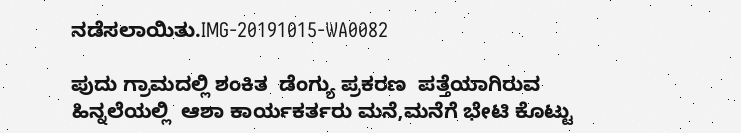ನಡೆಸಲಾಯಿತು.IMG-20191015-WA0082

ಪುದು ಗ್ರಾಮದಲ್ಲಿ ಶಂಕಿತ  ಡೆಂಗ್ಯು ಪ್ರಕರಣ  ಪತ್ತೆಯಾಗಿರುವ ಹಿನ್ನಲೆಯಲ್ಲಿ  ಆಶಾ ಕಾರ್ಯಕರ್ತರು ಮನೆ,ಮನೆಗೆ ಭೇಟಿ ಕೊಟ್ಟು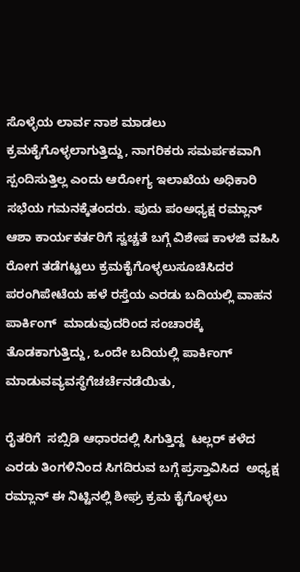ಸೊಳ್ಳೆಯ ಲಾರ್ವ ನಾಶ ಮಾಡಲು ಕ್ರಮಕೈಗೊಳ್ಳಲಾಗುತ್ತಿದ್ದು, ನಾಗರಿಕರು ಸಮರ್ಪಕವಾಗಿ ಸ್ಪಂದಿಸುತ್ತಿಲ್ಲ ಎಂದು ಆರೋಗ್ಯ ಇಲಾಖೆಯ ಅಧಿಕಾರಿ ಸಭೆಯ ಗಮನಕ್ಕೆತಂದರು. ಪುದು ಪಂಅಧ್ಯಕ್ಷ ರಮ್ಲಾನ್ ಆಶಾ ಕಾರ್ಯಕರ್ತರಿಗೆ ಸ್ವಚ್ಚತೆ ಬಗ್ಗೆ ವಿಶೇಷ ಕಾಳಜಿ ವಹಿಸಿ ರೋಗ ತಡೆಗಟ್ಟಲು ಕ್ರಮಕೈಗೊಳ್ಳಲುಸೂಚಿಸಿದರ ಪರಂಗಿಪೇಟೆಯ ಹಳೆ ರಸ್ತೆಯ ಎರಡು ಬದಿಯಲ್ಲಿ ವಾಹನ ಪಾರ್ಕಿಂಗ್  ಮಾಡುವುದರಿಂದ ಸಂಚಾರಕ್ಕೆ ತೊಡಕಾಗುತ್ತಿದ್ದು, ಒಂದೇ ಬದಿಯಲ್ಲಿ ಪಾರ್ಕಿಂಗ್ ಮಾಡುವವ್ಯವಸ್ಥೆಗೆಚರ್ಚೆನಡೆಯಿತು,

ರೈತರಿಗೆ  ಸಬ್ಸಿಡಿ ಆಧಾರದಲ್ಲಿ ಸಿಗುತ್ತಿದ್ದ  ಟಲ್ಲರ್ ಕಳೆದ ಎರಡು ತಿಂಗಳಿನಿಂದ ಸಿಗದಿರುವ ಬಗ್ಗೆ ಪ್ರಸ್ತಾವಿಸಿದ  ಅಧ್ಯಕ್ಷ  ರಮ್ಲಾನ್ ಈ ನಿಟ್ಟಿನಲ್ಲಿ ಶೀಘ್ರ ಕ್ರಮ ಕೈಗೊಳ್ಳಲು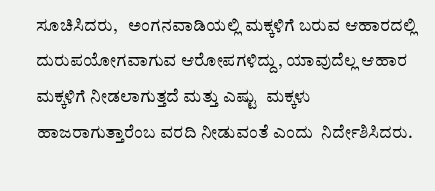ಸೂಚಿಸಿದರು,   ಅಂಗನವಾಡಿಯಲ್ಲಿ ಮಕ್ಕಳಿಗೆ ಬರುವ ಆಹಾರದಲ್ಲಿ ದುರುಪಯೋಗವಾಗುವ ಆರೋಪಗಳಿದ್ದು, ಯಾವುದೆಲ್ಲ ಆಹಾರ ಮಕ್ಕಳಿಗೆ ನೀಡಲಾಗುತ್ತದೆ ಮತ್ತು ಎಷ್ಟು  ಮಕ್ಕಳು  ಹಾಜರಾಗುತ್ತಾರೆಂಬ ವರದಿ ನೀಡುವಂತೆ ಎಂದು  ನಿರ್ದೇಶಿಸಿದರು.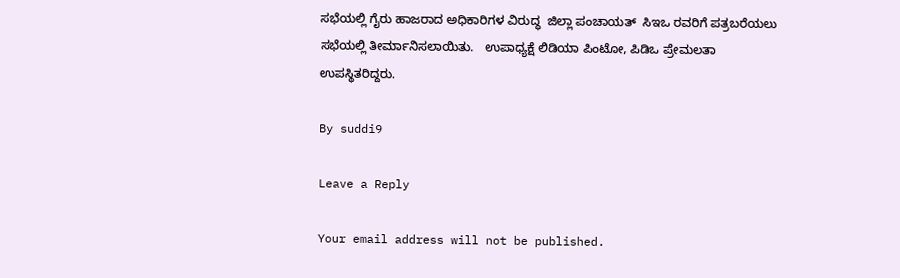ಸಭೆಯಲ್ಲಿ ಗೈರು ಹಾಜರಾದ ಅಧಿಕಾರಿಗಳ ವಿರುದ್ಧ  ಜಿಲ್ಲಾ ಪಂಚಾಯತ್  ಸಿಇಒ ರವರಿಗೆ ಪತ್ರಬರೆಯಲು  ಸಭೆಯಲ್ಲಿ ತೀರ್ಮಾನಿಸಲಾಯಿತು.   ಉಪಾಧ್ಯಕ್ಷೆ ಲಿಡಿಯಾ ಪಿಂಟೋ, ಪಿಡಿಒ ಪ್ರೇಮಲತಾ  ಉಪಸ್ಥಿತರಿದ್ದರು.

By suddi9

Leave a Reply

Your email address will not be published.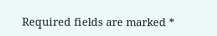Required fields are marked *